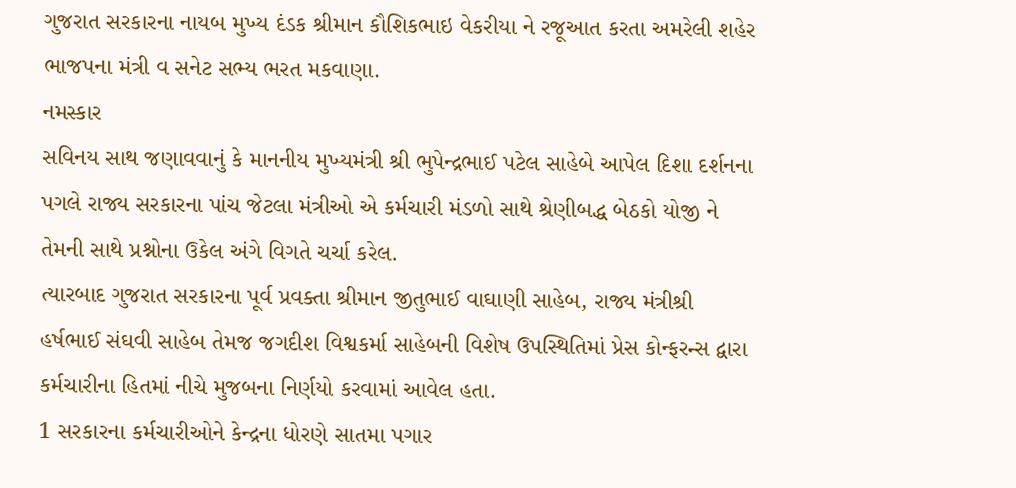ગુજરાત સરકારના નાયબ મુખ્ય દંડક શ્રીમાન કૌશિકભાઇ વેકરીયા ને રજૂઆત કરતા અમરેલી શહેર ભાજપના મંત્રી વ સનેટ સભ્ય ભરત મકવાણા.
નમસ્કાર
સવિનય સાથ જણાવવાનું કે માનનીય મુખ્યમંત્રી શ્રી ભુપેન્દ્રભાઈ પટેલ સાહેબે આપેલ દિશા દર્શનના પગલે રાજ્ય સરકારના પાંચ જેટલા મંત્રીઓ એ કર્મચારી મંડળો સાથે શ્રેણીબદ્ધ બેઠકો યોજી ને તેમની સાથે પ્રશ્નોના ઉકેલ અંગે વિગતે ચર્ચા કરેલ.
ત્યારબાદ ગુજરાત સરકારના પૂર્વ પ્રવક્તા શ્રીમાન જીતુભાઈ વાઘાણી સાહેબ, રાજ્ય મંત્રીશ્રી હર્ષભાઈ સંઘવી સાહેબ તેમજ જગદીશ વિશ્વકર્મા સાહેબની વિશેષ ઉપસ્થિતિમાં પ્રેસ કોન્ફરન્સ દ્વારા કર્મચારીના હિતમાં નીચે મુજબના નિર્ણયો કરવામાં આવેલ હતા.
1 સરકારના કર્મચારીઓને કેન્દ્રના ધોરણે સાતમા પગાર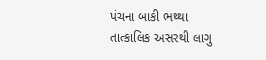પંચના બાકી ભથ્થા તાત્કાલિક અસરથી લાગુ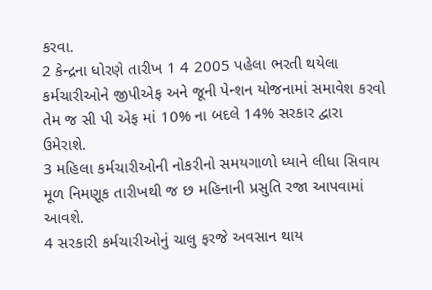કરવા.
2 કેન્દ્રના ધોરણે તારીખ 1 4 2005 પહેલા ભરતી થયેલા કર્મચારીઓને જીપીએફ અને જૂની પેન્શન યોજનામાં સમાવેશ કરવો તેમ જ સી પી એફ માં 10% ના બદલે 14% સરકાર દ્વારા ઉમેરાશે.
3 મહિલા કર્મચારીઓની નોકરીનો સમયગાળો ધ્યાને લીધા સિવાય મૂળ નિમણૂક તારીખથી જ છ મહિનાની પ્રસુતિ રજા આપવામાં આવશે.
4 સરકારી કર્મચારીઓનું ચાલુ ફરજે અવસાન થાય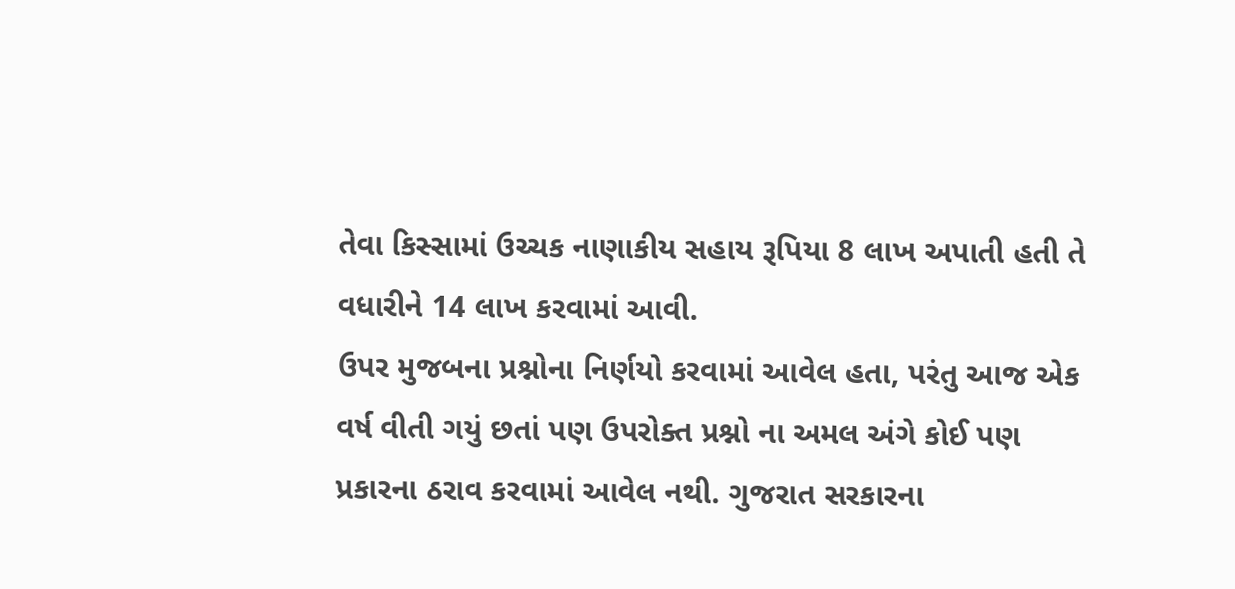તેવા કિસ્સામાં ઉચ્ચક નાણાકીય સહાય રૂપિયા 8 લાખ અપાતી હતી તે વધારીને 14 લાખ કરવામાં આવી.
ઉપર મુજબના પ્રશ્નોના નિર્ણયો કરવામાં આવેલ હતા, પરંતુ આજ એક વર્ષ વીતી ગયું છતાં પણ ઉપરોક્ત પ્રશ્નો ના અમલ અંગે કોઈ પણ પ્રકારના ઠરાવ કરવામાં આવેલ નથી. ગુજરાત સરકારના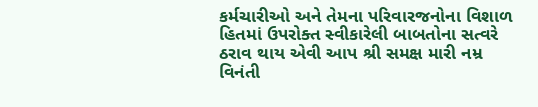કર્મચારીઓ અને તેમના પરિવારજનોના વિશાળ હિતમાં ઉપરોક્ત સ્વીકારેલી બાબતોના સત્વરે ઠરાવ થાય એવી આપ શ્રી સમક્ષ મારી નમ્ર વિનંતી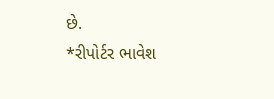છે.
*રીપોર્ટર ભાવેશ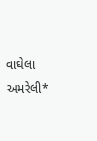વાઘેલા અમરેલી*